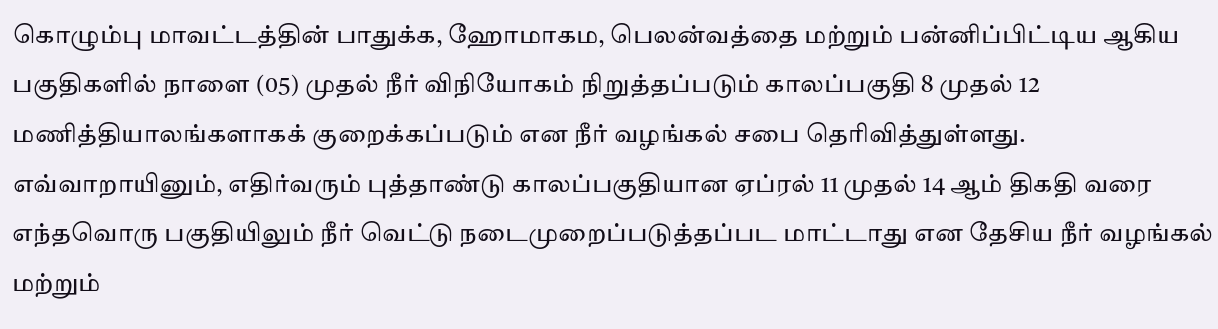கொழும்பு மாவட்டத்தின் பாதுக்க, ஹோமாகம, பெலன்வத்தை மற்றும் பன்னிப்பிட்டிய ஆகிய பகுதிகளில் நாளை (05) முதல் நீர் விநியோகம் நிறுத்தப்படும் காலப்பகுதி 8 முதல் 12 மணித்தியாலங்களாகக் குறைக்கப்படும் என நீர் வழங்கல் சபை தெரிவித்துள்ளது.
எவ்வாறாயினும், எதிர்வரும் புத்தாண்டு காலப்பகுதியான ஏப்ரல் 11 முதல் 14 ஆம் திகதி வரை எந்தவொரு பகுதியிலும் நீர் வெட்டு நடைமுறைப்படுத்தப்பட மாட்டாது என தேசிய நீர் வழங்கல் மற்றும்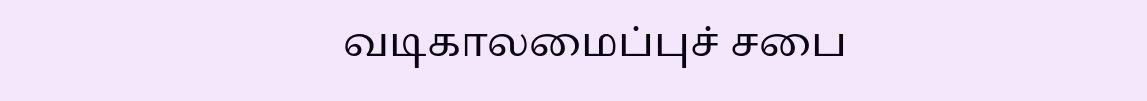வடிகாலமைப்புச் சபை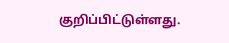குறிப்பிட்டுள்ளது.